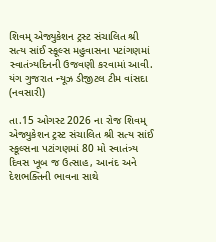શિવમ્ એજ્યુકેશન ટ્રસ્ટ સંચાલિત શ્રી સત્ય સાંઈ સ્કૂલ્સ મહુવાસના પટાંગણમાં સ્વાતંત્ર્યદિનની ઉજવણી કરવામાં આવી.
યંગ ગુજરાત ન્યૂઝ ડીજીટલ ટીમ વાંસદા (નવસારી)

તા.15 ઓગસ્ટ 2026 ના રોજ શિવમ્ એજ્યુકેશન ટ્રસ્ટ સંચાલિત શ્રી સત્ય સાંઈ સ્કૂલ્સના પટાંગણમાં 80 મો સ્વાતંત્ર્ય દિવસ ખૂબ જ ઉત્સાહ, આનંદ અને દેશભક્તિની ભાવના સાથે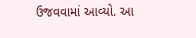ઉજવવામાં આવ્યો. આ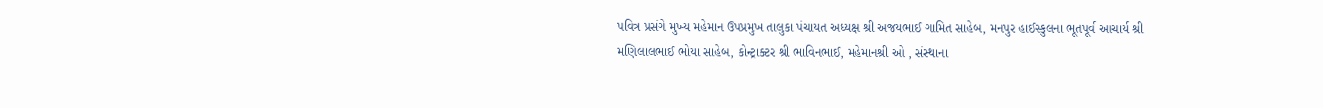પવિત્ર પ્રસંગે મુખ્ય મહેમાન ઉપપ્રમુખ તાલુકા પંચાયત અધ્યક્ષ શ્રી અજયભાઈ ગામિત સાહેબ, મનપુર હાઈસ્કુલના ભૂતપૂર્વ આચાર્ય શ્રી મણિલાલભાઈ ભોયા સાહેબ, કોન્ટ્રાક્ટર શ્રી ભાવિનભાઈ, મહેમાનશ્રી ઓ , સંસ્થાના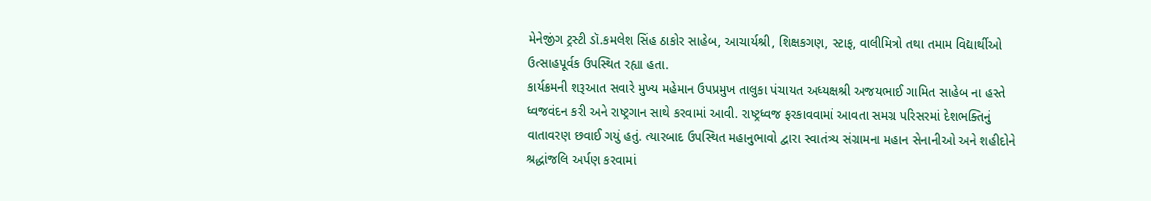મેનેજીંગ ટ્રસ્ટી ડૉ.કમલેશ સિંહ ઠાકોર સાહેબ, આચાર્યશ્રી, શિક્ષકગણ, સ્ટાફ, વાલીમિત્રો તથા તમામ વિદ્યાર્થીઓ ઉત્સાહપૂર્વક ઉપસ્થિત રહ્યા હતા.
કાર્યક્રમની શરૂઆત સવારે મુખ્ય મહેમાન ઉપપ્રમુખ તાલુકા પંચાયત અધ્યક્ષશ્રી અજયભાઈ ગામિત સાહેબ ના હસ્તે ધ્વજવંદન કરી અને રાષ્ટ્રગાન સાથે કરવામાં આવી. રાષ્ટ્રધ્વજ ફરકાવવામાં આવતા સમગ્ર પરિસરમાં દેશભક્તિનું વાતાવરણ છવાઈ ગયું હતું. ત્યારબાદ ઉપસ્થિત મહાનુભાવો દ્વારા સ્વાતંત્ર્ય સંગ્રામના મહાન સેનાનીઓ અને શહીદોને શ્રદ્ધાંજલિ અર્પણ કરવામાં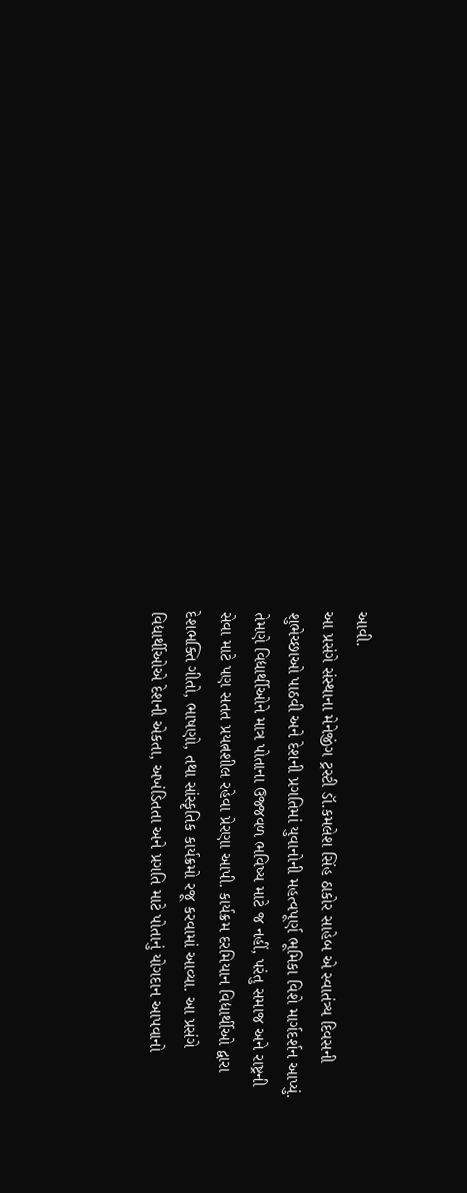આવી.
આ પ્રસંગે સંસ્થાના મેનેજીંગ ટ્રસ્ટી ડૉ.કમલેશ સિંહ ઠાકોર સાહેબ એ સ્વાતંત્ર્ય દિવસની શુભેચ્છાઓ પાઠવી અને દેશની પ્રગતિમાં યુવાનોની મહત્વપૂર્ણ ભૂમિકા વિશે માર્ગદર્શન આપ્યું. તેમણે વિદ્યાર્થીઓને માત્ર પોતાના ઉજ્જવળ ભવિષ્ય માટે જ નહીં, પરંતુ સમાજ અને રાષ્ટ્રની સેવા માટે પણ સતત પ્રયત્નશીલ રહેવા પ્રેરણા આપી. કાર્યક્રમ દરમિયાન વિદ્યાર્થીઓ દ્વારા દેશભક્તિ ગીતો, ભાષણો, તથા સાંસ્કૃતિક કાર્યક્રમો રજૂ કરવામાં આવ્યા. આ પ્રસંગે વિદ્યાર્થીઓએ દેશની એકતા, અખંડિતતા અને પ્રગતિ માટે પોતાનું યોગદાન આપવાનો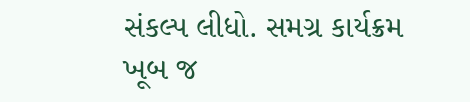સંકલ્પ લીધો. સમગ્ર કાર્યક્રમ ખૂબ જ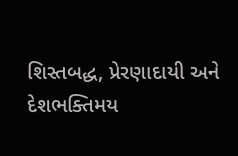શિસ્તબદ્ધ, પ્રેરણાદાયી અને દેશભક્તિમય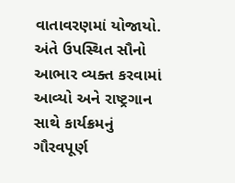વાતાવરણમાં યોજાયો. અંતે ઉપસ્થિત સૌનો આભાર વ્યક્ત કરવામાં આવ્યો અને રાષ્ટ્રગાન સાથે કાર્યક્રમનું ગૌરવપૂર્ણ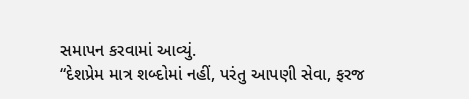સમાપન કરવામાં આવ્યું.
“દેશપ્રેમ માત્ર શબ્દોમાં નહીં, પરંતુ આપણી સેવા, ફરજ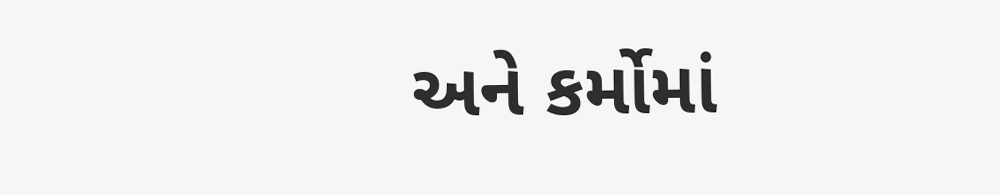અને કર્મોમાં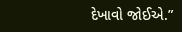દેખાવો જોઈએ.”